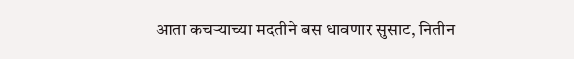आता कचऱ्याच्या मदतीने बस धावणार सुसाट, नितीन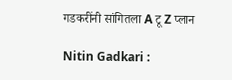गडकरींनी सांगितला A टू Z प्लान

Nitin Gadkari :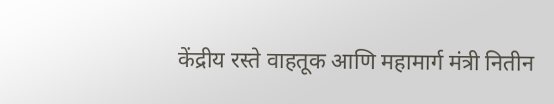केंद्रीय रस्ते वाहतूक आणि महामार्ग मंत्री नितीन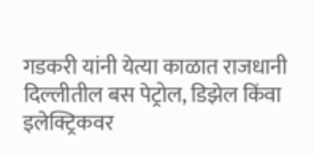गडकरी यांनी येत्या काळात राजधानी दिल्लीतील बस पेट्रोल, डिझेल किंवा इलेक्ट्रिकवर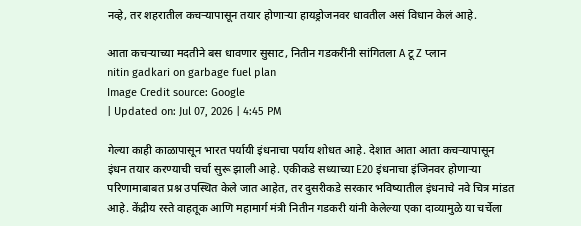नव्हे, तर शहरातील कचऱ्यापासून तयार होणाऱ्या हायड्रोजनवर धावतील असं विधान केलं आहे.

आता कचऱ्याच्या मदतीने बस धावणार सुसाट, नितीन गडकरींनी सांगितला A टू Z प्लान
nitin gadkari on garbage fuel plan
Image Credit source: Google
| Updated on: Jul 07, 2026 | 4:45 PM

गेल्या काही काळापासून भारत पर्यायी इंधनाचा पर्याय शोधत आहे. देशात आता आता कचऱ्यापासून इंधन तयार करण्याची चर्चा सुरू झाली आहे. एकीकडे सध्याच्या E20 इंधनाचा इंजिनवर होणाऱ्या परिणामाबाबत प्रश्न उपस्थित केले जात आहेत, तर दुसरीकडे सरकार भविष्यातील इंधनाचे नवे चित्र मांडत आहे. केंद्रीय रस्ते वाहतूक आणि महामार्ग मंत्री नितीन गडकरी यांनी केलेल्या एका दाव्यामुळे या चर्चेला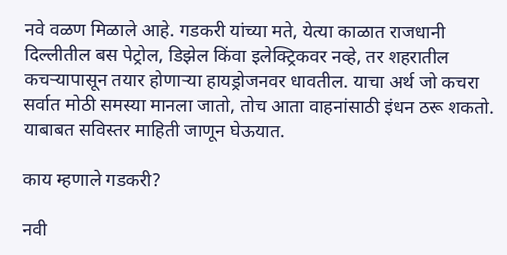नवे वळण मिळाले आहे. गडकरी यांच्या मते, येत्या काळात राजधानी दिल्लीतील बस पेट्रोल, डिझेल किंवा इलेक्ट्रिकवर नव्हे, तर शहरातील कचऱ्यापासून तयार होणाऱ्या हायड्रोजनवर धावतील. याचा अर्थ जो कचरा सर्वात मोठी समस्या मानला जातो, तोच आता वाहनांसाठी इंधन ठरू शकतो. याबाबत सविस्तर माहिती जाणून घेऊयात.

काय म्हणाले गडकरी?

नवी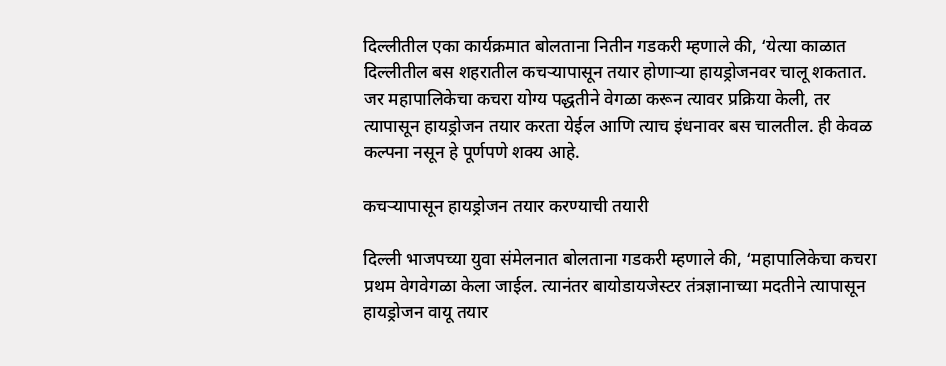दिल्लीतील एका कार्यक्रमात बोलताना नितीन गडकरी म्हणाले की, ‘येत्या काळात दिल्लीतील बस शहरातील कचऱ्यापासून तयार होणाऱ्या हायड्रोजनवर चालू शकतात. जर महापालिकेचा कचरा योग्य पद्धतीने वेगळा करून त्यावर प्रक्रिया केली, तर त्यापासून हायड्रोजन तयार करता येईल आणि त्याच इंधनावर बस चालतील. ही केवळ कल्पना नसून हे पूर्णपणे शक्य आहे.

कचऱ्यापासून हायड्रोजन तयार करण्याची तयारी

दिल्ली भाजपच्या युवा संमेलनात बोलताना गडकरी म्हणाले की, ‘महापालिकेचा कचरा प्रथम वेगवेगळा केला जाईल. त्यानंतर बायोडायजेस्टर तंत्रज्ञानाच्या मदतीने त्यापासून हायड्रोजन वायू तयार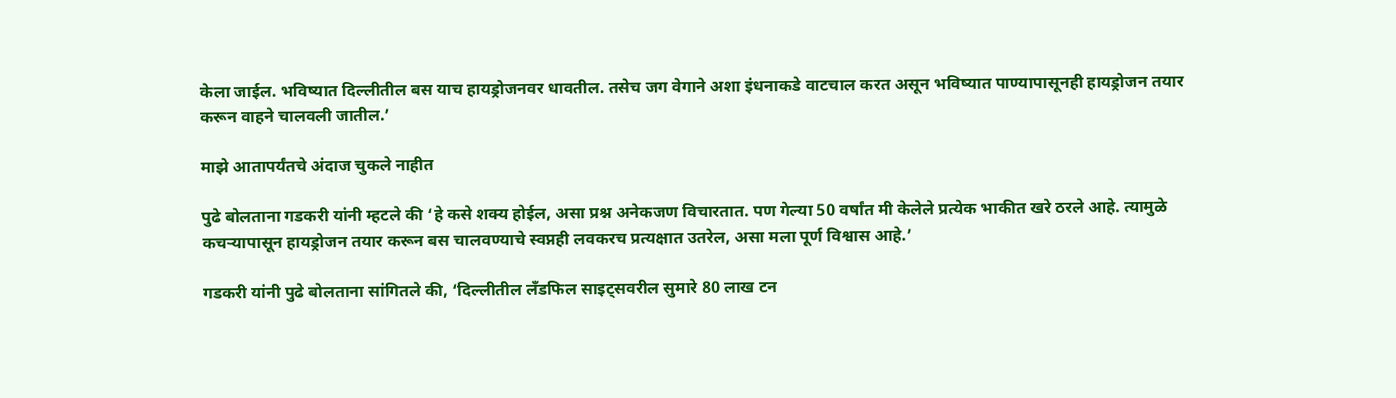केला जाईल. भविष्यात दिल्लीतील बस याच हायड्रोजनवर धावतील. तसेच जग वेगाने अशा इंधनाकडे वाटचाल करत असून भविष्यात पाण्यापासूनही हायड्रोजन तयार करून वाहने चालवली जातील.’

माझे आतापर्यंतचे अंदाज चुकले नाहीत

पुढे बोलताना गडकरी यांनी म्हटले की ‘हे कसे शक्य होईल, असा प्रश्न अनेकजण विचारतात. पण गेल्या 50 वर्षांत मी केलेले प्रत्येक भाकीत खरे ठरले आहे. त्यामुळे कचऱ्यापासून हायड्रोजन तयार करून बस चालवण्याचे स्वप्नही लवकरच प्रत्यक्षात उतरेल, असा मला पूर्ण विश्वास आहे.’

गडकरी यांनी पुढे बोलताना सांगितले की, ‘दिल्लीतील लँडफिल साइट्सवरील सुमारे 80 लाख टन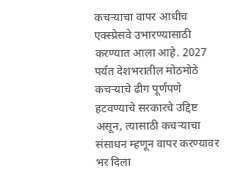कचऱ्याचा वापर आधीच एक्स्प्रेसवे उभारण्यासाठी करण्यात आला आहे. 2027 पर्यंत देशभरातील मोठमोठे कचऱ्याचे ढीग पूर्णपणे हटवण्याचे सरकारचे उद्दिष्ट असून, त्यासाठी कचऱ्याचा संसाधन म्हणून वापर करण्यावर भर दिला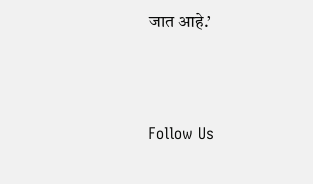जात आहे.’



Follow Us